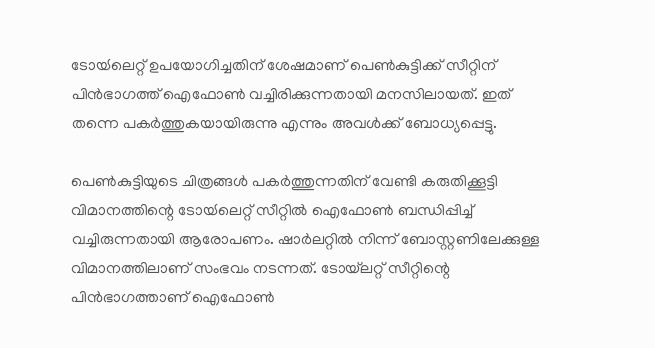ടോയ്‍ലെറ്റ് ഉപയോഗിച്ചതിന് ശേഷമാണ് പെൺകുട്ടിക്ക് സീറ്റിന് പിൻഭാഗത്ത് ഐഫോൺ വച്ചിരിക്കുന്നതായി മനസിലായത്. ഇത് തന്നെ പകർത്തുകയായിരുന്നു എന്നും അവൾക്ക് ബോധ്യപ്പെട്ടു.

പെൺകുട്ടിയുടെ ചിത്രങ്ങൾ പകർത്തുന്നതിന് വേണ്ടി കരുതിക്കൂട്ടി വിമാനത്തിന്റെ ടോയ്‍ലെറ്റ് സീറ്റിൽ ഐഫോൺ ബന്ധിപ്പിച്ച് വച്ചിരുന്നതായി ആരോപണം. ഷാർലറ്റിൽ നിന്ന് ബോസ്റ്റണിലേക്കുള്ള വിമാനത്തിലാണ് സംഭവം നടന്നത്. ടോയ്‌ലറ്റ് സീറ്റിന്റെ പിൻഭാഗത്താണ് ഐഫോൺ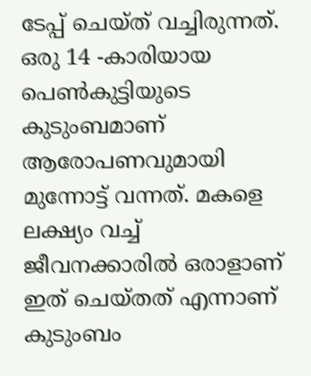ടേപ്പ് ചെയ്ത് വച്ചിരുന്നത്. ഒരു 14 -കാരിയായ പെൺകുട്ടിയുടെ കുടുംബമാണ് ആരോപണവുമായി മുന്നോട്ട് വന്നത്. മകളെ ലക്ഷ്യം വച്ച് ജീവനക്കാരിൽ ഒരാളാണ് ഇത് ചെയ്തത് എന്നാണ് കുടുംബം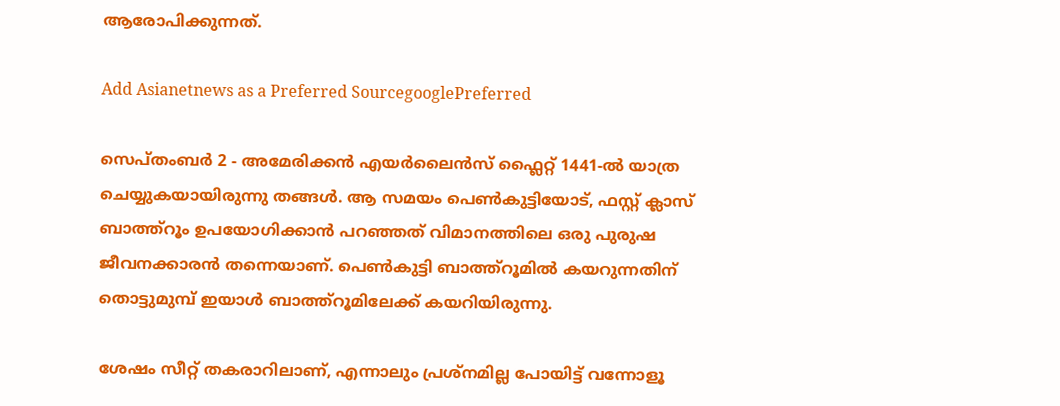ആരോപിക്കുന്നത്.

Add Asianetnews as a Preferred SourcegooglePreferred

സെപ്തംബർ 2 - അമേരിക്കൻ എയർലൈൻസ് ഫ്ലൈറ്റ് 1441-ൽ യാത്ര ചെയ്യുകയായിരുന്നു തങ്ങൾ. ആ സമയം പെൺകുട്ടിയോട്, ഫസ്റ്റ് ക്ലാസ് ബാത്ത്റൂം ഉപയോഗിക്കാൻ പറഞ്ഞത് വിമാനത്തിലെ ഒരു പുരുഷ ജീവനക്കാരൻ തന്നെയാണ്. പെൺകുട്ടി ബാത്ത്‍റൂമിൽ കയറുന്നതിന് തൊട്ടുമുമ്പ് ഇയാൾ ബാത്ത്‍റൂമിലേക്ക് കയറിയിരുന്നു.

ശേഷം സീറ്റ് തകരാറിലാണ്, എന്നാലും പ്രശ്നമില്ല പോയിട്ട് വന്നോളൂ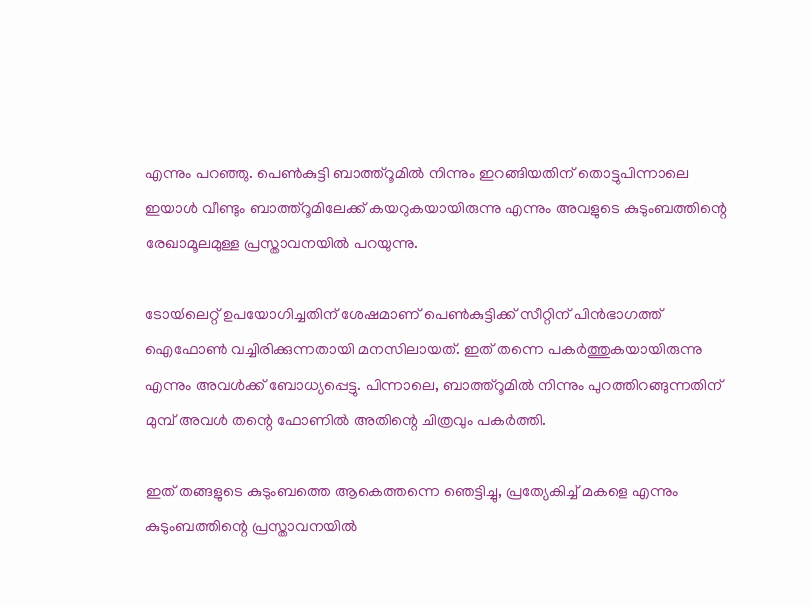എന്നും പറഞ്ഞു. പെൺകുട്ടി ബാത്ത്‍റൂമിൽ നിന്നും ഇറങ്ങിയതിന് തൊട്ടുപിന്നാലെ ഇയാൾ വീണ്ടും ബാത്ത്‍റൂമിലേക്ക് കയറുകയായിരുന്നു എന്നും അവളുടെ കുടുംബത്തിന്റെ രേഖാമൂലമുള്ള പ്രസ്താവനയിൽ പറയുന്നു.

ടോയ്‍ലെറ്റ് ഉപയോഗിച്ചതിന് ശേഷമാണ് പെൺകുട്ടിക്ക് സീറ്റിന് പിൻഭാഗത്ത് ഐഫോൺ വച്ചിരിക്കുന്നതായി മനസിലായത്. ഇത് തന്നെ പകർത്തുകയായിരുന്നു എന്നും അവൾക്ക് ബോധ്യപ്പെട്ടു. പിന്നാലെ, ബാത്ത്‍റൂമിൽ നിന്നും പുറത്തിറങ്ങുന്നതിന് മുമ്പ് അവൾ തന്റെ ഫോണിൽ അതിന്റെ ചിത്രവും പകർത്തി.

ഇത് തങ്ങളുടെ കുടുംബത്തെ ആകെത്തന്നെ ഞെട്ടിച്ചു, പ്രത്യേകിച്ച് മകളെ എന്നും കുടുംബത്തിന്റെ പ്രസ്താവനയിൽ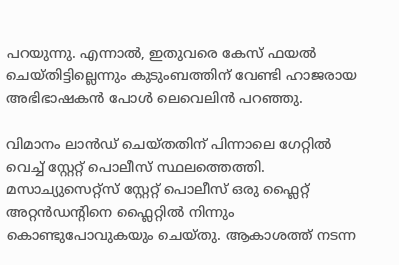പറയുന്നു. എന്നാൽ, ഇതുവരെ കേസ് ഫയൽ ചെയ്തിട്ടില്ലെന്നും കുടുംബത്തിന് വേണ്ടി ഹാജരായ അഭിഭാഷകൻ പോൾ ലെവെലിൻ പറഞ്ഞു.

വിമാനം ലാൻഡ് ചെയ്തതിന് പിന്നാലെ ഗേറ്റിൽ വെച്ച് സ്റ്റേറ്റ് പൊലീസ് സ്ഥലത്തെത്തി. മസാച്യുസെറ്റ്‌സ് സ്റ്റേറ്റ് പൊലീസ് ഒരു ഫ്ലൈറ്റ് അറ്റൻഡന്റിനെ ഫ്ലൈറ്റിൽ നിന്നും കൊണ്ടുപോവുകയും ചെയ്തു. ആകാശത്ത് നടന്ന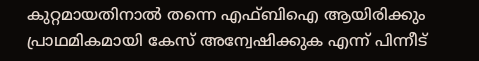കുറ്റമായതിനാൽ തന്നെ എഫ്ബിഐ ആയിരിക്കും പ്രാഥമികമായി കേസ് അന്വേഷിക്കുക എന്ന് പിന്നീട്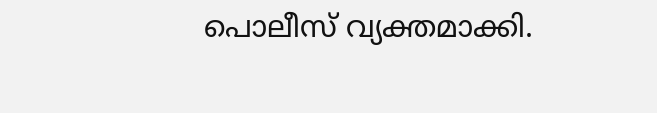പൊലീസ് വ്യക്തമാക്കി.